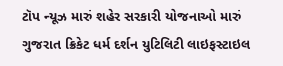ટૉપ ન્યૂઝ મારું શહેર સરકારી યોજનાઓ મારું ગુજરાત ક્રિકેટ ધર્મ દર્શન યુટિલિટી લાઇફસ્ટાઇલ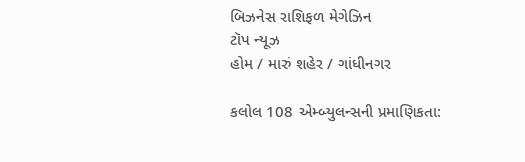બિઝનેસ રાશિફળ મેગેઝિન
ટૉપ ન્યૂઝ
હોમ / મારું શહેર / ગાંધીનગર

કલોલ 108 એમ્બ્યુલન્સની પ્રમાણિકતા: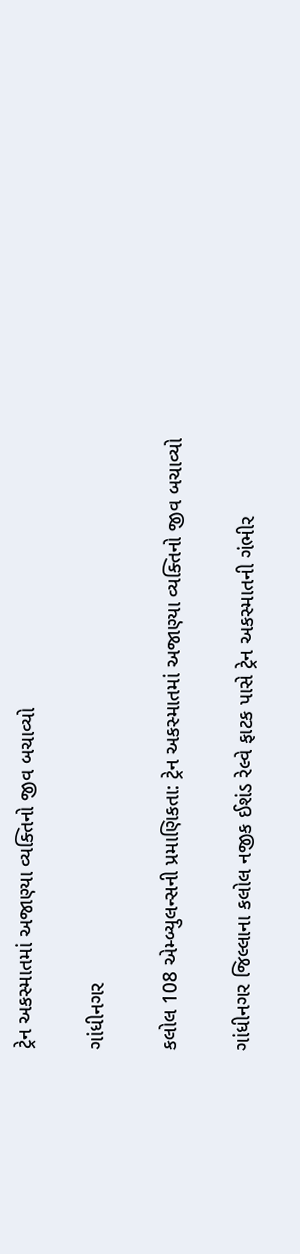ટ્રેન અકસ્માતમાં અજાણ્યા વ્યક્તિનો જીવ બચાવ્યો

ગાંધીનગર

કલોલ 108 એમ્બ્યુલન્સની પ્રમાણિકતા: ટ્રેન અકસ્માતમાં અજાણ્યા વ્યક્તિનો જીવ બચાવ્યો

ગાંધીનગર જિલ્લાના કલોલ નજીક ઈશંડ રેલ્વે ફાટક પાસે ટ્રેન અકસ્માતની ગંભીર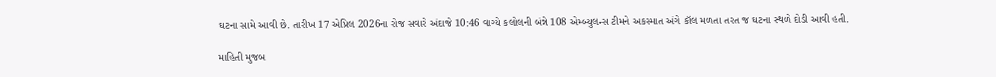ઘટના સામે આવી છે. તારીખ 17 એપ્રિલ 2026ના રોજ સવારે અંદાજે 10:46 વાગ્યે કલોલની બંન્ને 108 એમ્બ્યુલન્સ ટીમને અકસ્માત અંગે કૉલ મળતા તરત જ ઘટના સ્થળે દોડી આવી હતી.

માહિતી મુજબ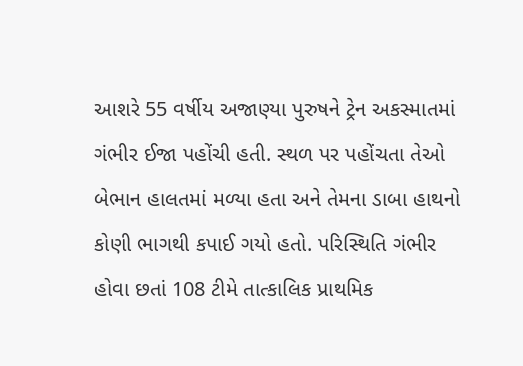આશરે 55 વર્ષીય અજાણ્યા પુરુષને ટ્રેન અકસ્માતમાં ગંભીર ઈજા પહોંચી હતી. સ્થળ પર પહોંચતા તેઓ બેભાન હાલતમાં મળ્યા હતા અને તેમના ડાબા હાથનો કોણી ભાગથી કપાઈ ગયો હતો. પરિસ્થિતિ ગંભીર હોવા છતાં 108 ટીમે તાત્કાલિક પ્રાથમિક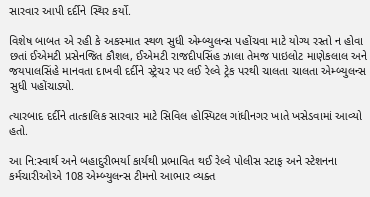સારવાર આપી દર્દીને સ્થિર કર્યો.

વિશેષ બાબત એ રહી કે અકસ્માત સ્થળ સુધી એમ્બ્યુલન્સ પહોંચવા માટે યોગ્ય રસ્તો ન હોવા છતાં ઈએમટી પ્રસેનજિત કૌશલ, ઈએમટી રાજદીપસિંહ ઝાલા તેમજ પાઇલોટ માણેકલાલ અને જયપાલસિંહે માનવતા દાખવી દર્દીને સ્ટ્રેચર પર લઈ રેલ્વે ટ્રેક પરથી ચાલતા ચાલતા એમ્બ્યુલન્સ સુધી પહોંચાડ્યો.

ત્યારબાદ દર્દીને તાત્કાલિક સારવાર માટે સિવિલ હોસ્પિટલ ગાંધીનગર ખાતે ખસેડવામાં આવ્યો હતો.

આ નિ:સ્વાર્થ અને બહાદુરીભર્યા કાર્યથી પ્રભાવિત થઈ રેલ્વે પોલીસ સ્ટાફ અને સ્ટેશનના કર્મચારીઓએ 108 એમ્બ્યુલન્સ ટીમનો આભાર વ્યક્ત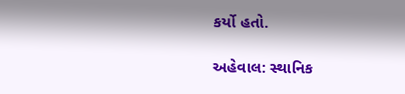કર્યો હતો.

અહેવાલ: સ્થાનિક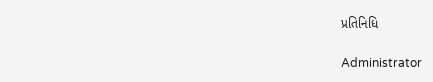પ્રતિનિધિ

Administrator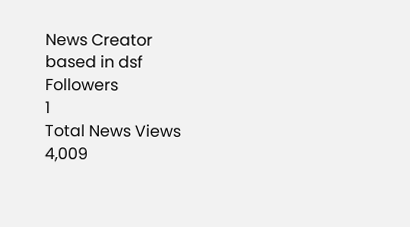News Creator
based in dsf
Followers
1
Total News Views
4,009